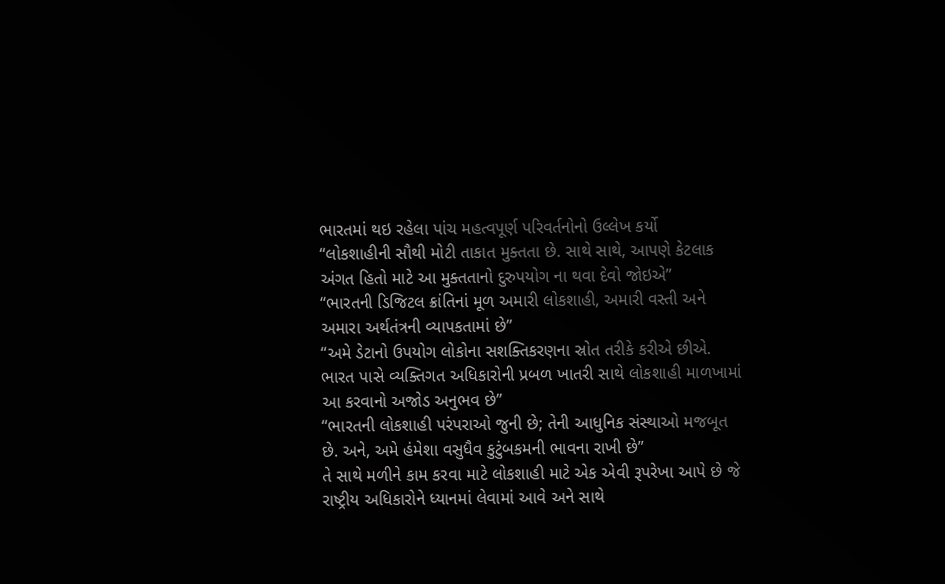ભારતમાં થઇ રહેલા પાંચ મહત્વપૂર્ણ પરિવર્તનોનો ઉલ્લેખ કર્યો
“લોકશાહીની સૌથી મોટી તાકાત મુક્તતા છે. સાથે સાથે, આપણે કેટલાક અંગત હિતો માટે આ મુક્તતાનો દુરુપયોગ ના થવા દેવો જોઇએ”
“ભારતની ડિજિટલ ક્રાંતિનાં મૂળ અમારી લોકશાહી, અમારી વસ્તી અને અમારા અર્થતંત્રની વ્યાપકતામાં છે”
“અમે ડેટાનો ઉપયોગ લોકોના સશક્તિકરણના સ્રોત તરીકે કરીએ છીએ. ભારત પાસે વ્યક્તિગત અધિકારોની પ્રબળ ખાતરી સાથે લોકશાહી માળખામાં આ કરવાનો અજોડ અનુભવ છે”
“ભારતની લોકશાહી પરંપરાઓ જુની છે; તેની આધુનિક સંસ્થાઓ મજબૂત છે. અને, અમે હંમેશા વસુધૈવ કુટુંબકમની ભાવના રાખી છે”
તે સાથે મળીને કામ કરવા માટે લોકશાહી માટે એક એવી રૂપરેખા આપે છે જે રાષ્ટ્રીય અધિકારોને ધ્યાનમાં લેવામાં આવે અને સાથે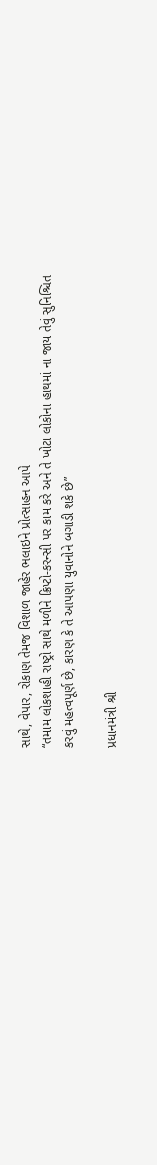સાથે, વેપાર, રોકાણ તેમજ વિશાળ જાહેર ભલાઇને પ્રોત્સાહન આપે
“તમામ લોકશાહી રાષ્ટ્રો સાથે મળીને ક્રિપ્ટો-કરન્સી પર કામ કરે અને તે ખોટા લોકોના હાથમાં ના જાય તેવું સુનિશ્ચિત કરવું મહત્વપૂર્ણ છે, કારણ કે તે આપણા યુવાનોને બગાડી શકે છે”

પ્રધાનમંત્રી શ્રી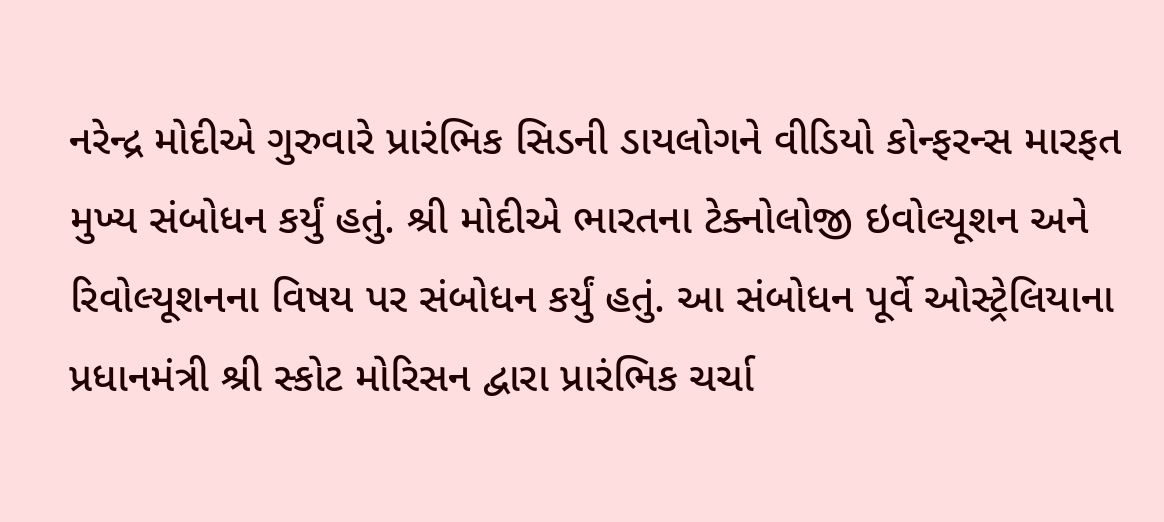નરેન્દ્ર મોદીએ ગુરુવારે પ્રારંભિક સિડની ડાયલોગને વીડિયો કોન્ફરન્સ મારફત મુખ્ય સંબોધન કર્યું હતું. શ્રી મોદીએ ભારતના ટેક્નોલોજી ઇવોલ્યૂશન અને રિવોલ્યૂશનના વિષય પર સંબોધન કર્યું હતું. આ સંબોધન પૂર્વે ઓસ્ટ્રેલિયાના પ્રધાનમંત્રી શ્રી સ્કોટ મોરિસન દ્વારા પ્રારંભિક ચર્ચા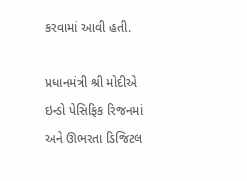કરવામાં આવી હતી.

પ્રધાનમંત્રી શ્રી મોદીએ ઇન્ડો પેસિફિક રિજનમાં અને ઊભરતા ડિજિટલ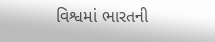વિશ્વમાં ભારતની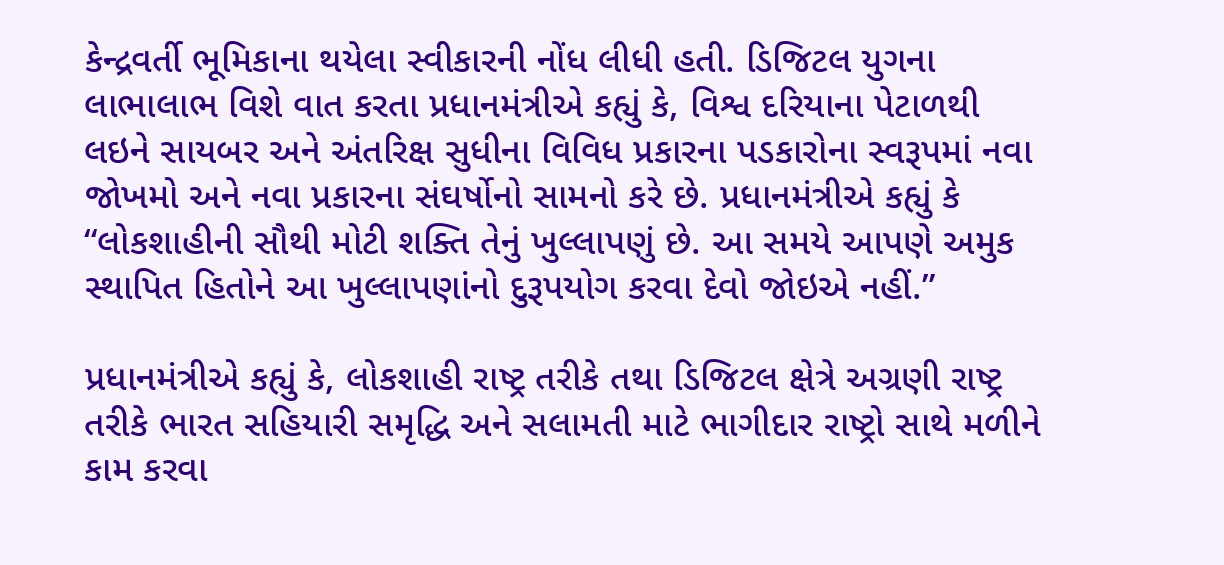કેન્દ્રવર્તી ભૂમિકાના થયેલા સ્વીકારની નોંધ લીધી હતી. ડિજિટલ યુગના લાભાલાભ વિશે વાત કરતા પ્રધાનમંત્રીએ કહ્યું કે, વિશ્વ દરિયાના પેટાળથી લઇને સાયબર અને અંતરિક્ષ સુધીના વિવિધ પ્રકારના પડકારોના સ્વરૂપમાં નવા જોખમો અને નવા પ્રકારના સંઘર્ષોનો સામનો કરે છે. પ્રધાનમંત્રીએ કહ્યું કે “લોકશાહીની સૌથી મોટી શક્તિ તેનું ખુલ્લાપણું છે. આ સમયે આપણે અમુક સ્થાપિત હિતોને આ ખુલ્લાપણાંનો દુરૂપયોગ કરવા દેવો જોઇએ નહીં.”

પ્રધાનમંત્રીએ કહ્યું કે, લોકશાહી રાષ્ટ્ર તરીકે તથા ડિજિટલ ક્ષેત્રે અગ્રણી રાષ્ટ્ર તરીકે ભારત સહિયારી સમૃદ્ધિ અને સલામતી માટે ભાગીદાર રાષ્ટ્રો સાથે મળીને કામ કરવા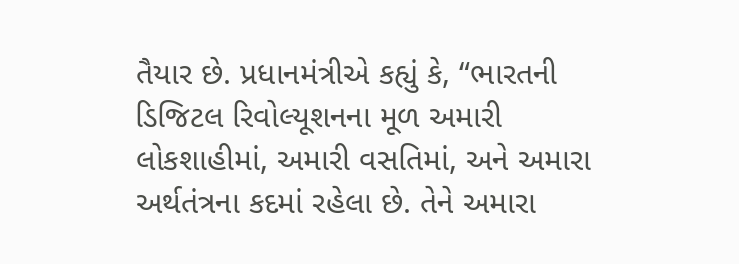તૈયાર છે. પ્રધાનમંત્રીએ કહ્યું કે, “ભારતની ડિજિટલ રિવોલ્યૂશનના મૂળ અમારી લોકશાહીમાં, અમારી વસતિમાં, અને અમારા અર્થતંત્રના કદમાં રહેલા છે. તેને અમારા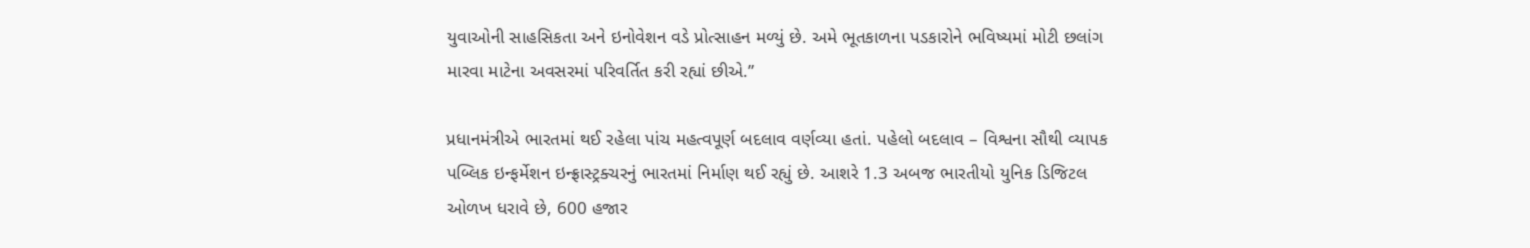યુવાઓની સાહસિકતા અને ઇનોવેશન વડે પ્રોત્સાહન મળ્યું છે. અમે ભૂતકાળના પડકારોને ભવિષ્યમાં મોટી છલાંગ મારવા માટેના અવસરમાં પરિવર્તિત કરી રહ્યાં છીએ.”

પ્રધાનમંત્રીએ ભારતમાં થઈ રહેલા પાંચ મહત્વપૂર્ણ બદલાવ વર્ણવ્યા હતાં. પહેલો બદલાવ – વિશ્વના સૌથી વ્યાપક પબ્લિક ઇન્ફર્મેશન ઇન્ફ્રાસ્ટ્રક્ચરનું ભારતમાં નિર્માણ થઈ રહ્યું છે. આશરે 1.3 અબજ ભારતીયો યુનિક ડિજિટલ ઓળખ ધરાવે છે, 600 હજાર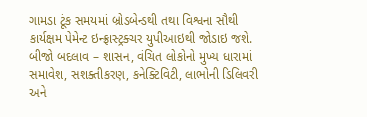ગામડા ટૂંક સમયમાં બ્રોડબેન્ડથી તથા વિશ્વના સૌથી કાર્યક્ષમ પેમેન્ટ ઇન્ફ્રાસ્ટ્રક્ચર યુપીઆઇથી જોડાઇ જશે. બીજો બદલાવ – શાસન, વંચિત લોકોનો મુખ્ય ધારામાં સમાવેશ, સશક્તીકરણ, કનેક્ટિવિટી, લાભોની ડિલિવરી અને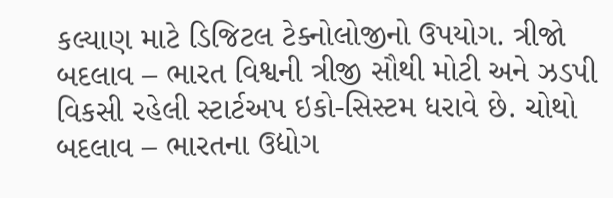કલ્યાણ માટે ડિજિટલ ટેક્નોલોજીનો ઉપયોગ. ત્રીજો બદલાવ – ભારત વિશ્વની ત્રીજી સૌથી મોટી અને ઝડપી વિકસી રહેલી સ્ટાર્ટઅપ ઇકો-સિસ્ટમ ધરાવે છે. ચોથો બદલાવ – ભારતના ઉદ્યોગ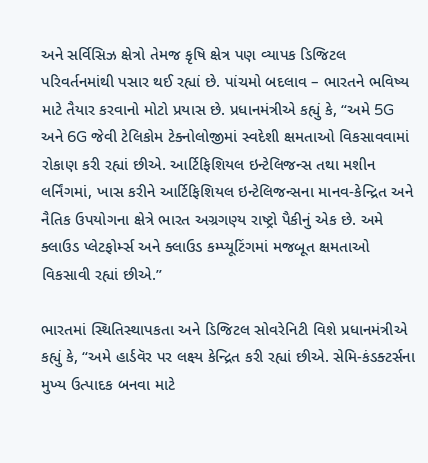અને સર્વિસિઝ ક્ષેત્રો તેમજ કૃષિ ક્ષેત્ર પણ વ્યાપક ડિજિટલ પરિવર્તનમાંથી પસાર થઈ રહ્યાં છે. પાંચમો બદલાવ – ભારતને ભવિષ્ય માટે તૈયાર કરવાનો મોટો પ્રયાસ છે. પ્રધાનમંત્રીએ કહ્યું કે, “અમે 5G અને 6G જેવી ટેલિકોમ ટેક્નોલોજીમાં સ્વદેશી ક્ષમતાઓ વિકસાવવામાં રોકાણ કરી રહ્યાં છીએ. આર્ટિફિશિયલ ઇન્ટેલિજન્સ તથા મશીન લર્નિંગમાં, ખાસ કરીને આર્ટિફિશિયલ ઇન્ટેલિજન્સના માનવ-કેન્દ્રિત અને નૈતિક ઉપયોગના ક્ષેત્રે ભારત અગ્રગણ્ય રાષ્ટ્રો પૈકીનું એક છે. અમે ક્લાઉડ પ્લેટફોર્મ્સ અને ક્લાઉડ કમ્પ્યૂટિંગમાં મજબૂત ક્ષમતાઓ વિકસાવી રહ્યાં છીએ.”

ભારતમાં સ્થિતિસ્થાપકતા અને ડિજિટલ સોવરેનિટી વિશે પ્રધાનમંત્રીએ કહ્યું કે, “અમે હાર્ડવૅર પર લક્ષ્ય કેન્દ્રિત કરી રહ્યાં છીએ. સેમિ-કંડક્ટર્સના મુખ્ય ઉત્પાદક બનવા માટે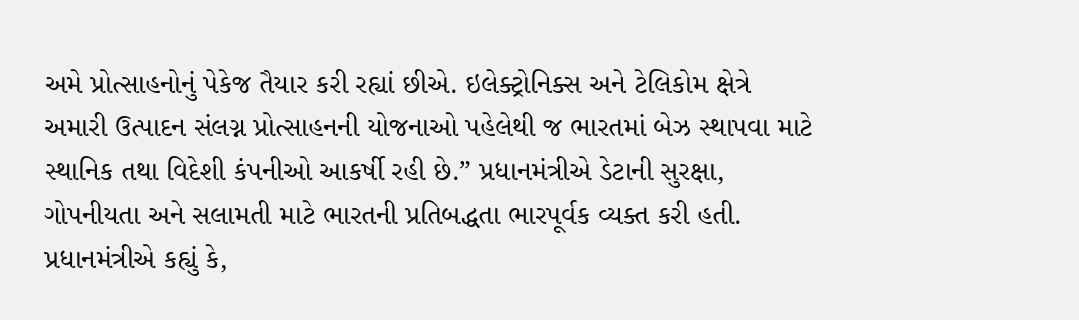અમે પ્રોત્સાહનોનું પેકેજ તૈયાર કરી રહ્યાં છીએ. ઇલેક્ટ્રોનિક્સ અને ટેલિકોમ ક્ષેત્રે અમારી ઉત્પાદન સંલગ્ન પ્રોત્સાહનની યોજનાઓ પહેલેથી જ ભારતમાં બેઝ સ્થાપવા માટે સ્થાનિક તથા વિદેશી કંપનીઓ આકર્ષી રહી છે.” પ્રધાનમંત્રીએ ડેટાની સુરક્ષા, ગોપનીયતા અને સલામતી માટે ભારતની પ્રતિબદ્ધતા ભારપૂર્વક વ્યક્ત કરી હતી. પ્રધાનમંત્રીએ કહ્યું કે,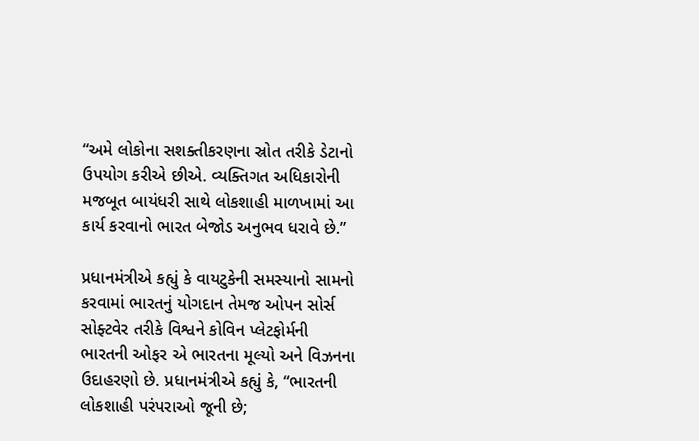“અમે લોકોના સશક્તીકરણના સ્રોત તરીકે ડેટાનો ઉપયોગ કરીએ છીએ. વ્યક્તિગત અધિકારોની મજબૂત બાયંધરી સાથે લોકશાહી માળખામાં આ કાર્ય કરવાનો ભારત બેજોડ અનુભવ ધરાવે છે.”

પ્રધાનમંત્રીએ કહ્યું કે વાયટુકેની સમસ્યાનો સામનો કરવામાં ભારતનું યોગદાન તેમજ ઓપન સોર્સ સોફ્ટવેર તરીકે વિશ્વને કોવિન પ્લેટફોર્મની ભારતની ઓફર એ ભારતના મૂલ્યો અને વિઝનના ઉદાહરણો છે. પ્રધાનમંત્રીએ કહ્યું કે, “ભારતની લોકશાહી પરંપરાઓ જૂની છે;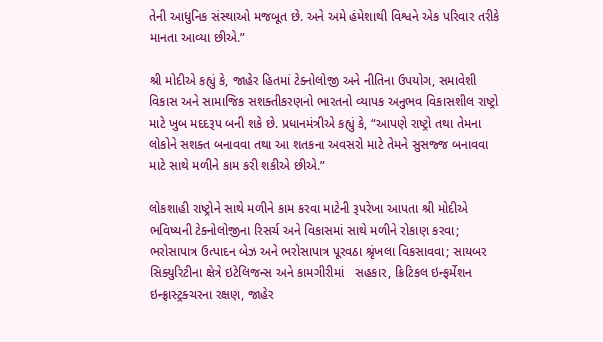તેની આધુનિક સંસ્થાઓ મજબૂત છે. અને અમે હંમેશાથી વિશ્વને એક પરિવાર તરીકે માનતા આવ્યા છીએ.”

શ્રી મોદીએ કહ્યું કે, જાહેર હિતમાં ટેક્નોલોજી અને નીતિના ઉપયોગ, સમાવેશી વિકાસ અને સામાજિક સશક્તીકરણનો ભારતનો વ્યાપક અનુભવ વિકાસશીલ રાષ્ટ્રો માટે ખુબ મદદરૂપ બની શકે છે. પ્રધાનમંત્રીએ કહ્યું કે, “આપણે રાષ્ટ્રો તથા તેમના લોકોને સશક્ત બનાવવા તથા આ શતકના અવસરો માટે તેમને સુસજ્જ બનાવવા માટે સાથે મળીને કામ કરી શકીએ છીએ.”

લોકશાહી રાષ્ટ્રોને સાથે મળીને કામ કરવા માટેની રૂપરેખા આપતા શ્રી મોદીએ ભવિષ્યની ટેક્નોલોજીના રિસર્ચ અને વિકાસમાં સાથે મળીને રોકાણ કરવા; ભરોસાપાત્ર ઉત્પાદન બેઝ અને ભરોસાપાત્ર પૂરવઠા શ્રૃંખલા વિકસાવવા; સાયબર સિક્યુરિટીના ક્ષેત્રે ઇટેલિજન્સ અને કામગીરીમાં   સહકાર, ક્રિટિકલ ઇન્ફર્મેશન ઇન્ફ્રાસ્ટ્રક્ચરના રક્ષણ, જાહેર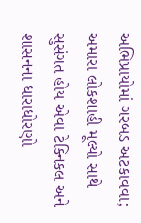અભિપ્રાયોમાં ગરબડ અટકાવવા; અમારા લોકશાહી મૂલ્યો સાથે સુસંગત હોય એવા ટેક્નિકલ અને શાસનના ધારાધોરણો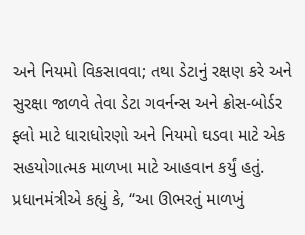અને નિયમો વિકસાવવા; તથા ડેટાનું રક્ષણ કરે અને સુરક્ષા જાળવે તેવા ડેટા ગવર્નન્સ અને ક્રોસ-બોર્ડર ફ્લો માટે ધારાધોરણો અને નિયમો ઘડવા માટે એક સહયોગાત્મક માળખા માટે આહવાન કર્યું હતું. પ્રધાનમંત્રીએ કહ્યું કે, “આ ઊભરતું માળખું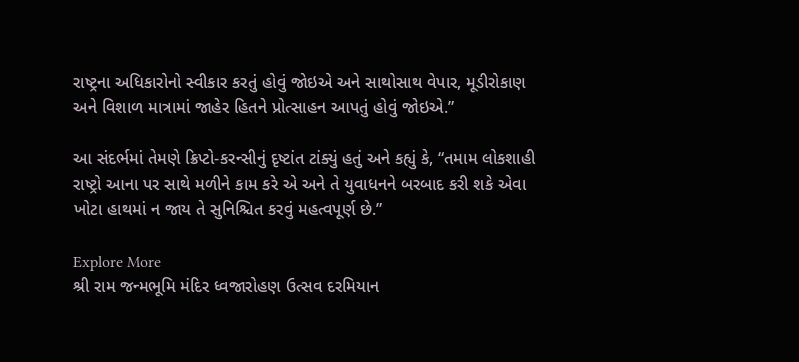રાષ્ટ્રના અધિકારોનો સ્વીકાર કરતું હોવું જોઇએ અને સાથોસાથ વેપાર, મૂડીરોકાણ અને વિશાળ માત્રામાં જાહેર હિતને પ્રોત્સાહન આપતું હોવું જોઇએ.”

આ સંદર્ભમાં તેમણે ક્રિપ્ટો-કરન્સીનું દૃષ્ટાંત ટાંક્યું હતું અને કહ્યું કે, “તમામ લોકશાહી રાષ્ટ્રો આના પર સાથે મળીને કામ કરે એ અને તે યુવાધનને બરબાદ કરી શકે એવા ખોટા હાથમાં ન જાય તે સુનિશ્ચિત કરવું મહત્વપૂર્ણ છે.”

Explore More
શ્રી રામ જન્મભૂમિ મંદિર ધ્વજારોહણ ઉત્સવ દરમિયાન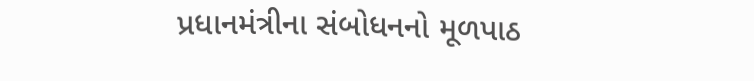પ્રધાનમંત્રીના સંબોધનનો મૂળપાઠ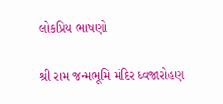લોકપ્રિય ભાષણો

શ્રી રામ જન્મભૂમિ મંદિર ધ્વજારોહણ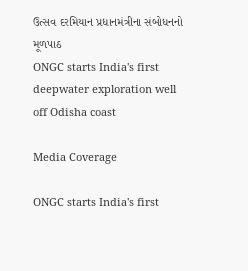ઉત્સવ દરમિયાન પ્રધાનમંત્રીના સંબોધનનો મૂળપાઠ
ONGC starts India's first deepwater exploration well off Odisha coast

Media Coverage

ONGC starts India's first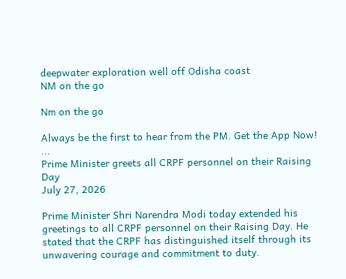deepwater exploration well off Odisha coast
NM on the go

Nm on the go

Always be the first to hear from the PM. Get the App Now!
...
Prime Minister greets all CRPF personnel on their Raising Day
July 27, 2026

Prime Minister Shri Narendra Modi today extended his greetings to all CRPF personnel on their Raising Day. He stated that the CRPF has distinguished itself through its unwavering courage and commitment to duty.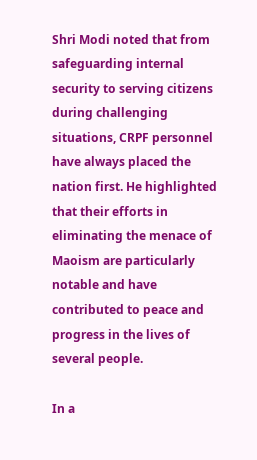Shri Modi noted that from safeguarding internal security to serving citizens during challenging situations, CRPF personnel have always placed the nation first. He highlighted that their efforts in eliminating the menace of Maoism are particularly notable and have contributed to peace and progress in the lives of several people.

In a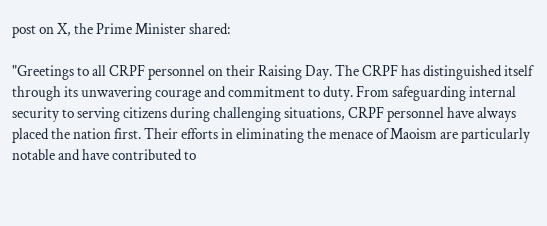post on X, the Prime Minister shared:

"Greetings to all CRPF personnel on their Raising Day. The CRPF has distinguished itself through its unwavering courage and commitment to duty. From safeguarding internal security to serving citizens during challenging situations, CRPF personnel have always placed the nation first. Their efforts in eliminating the menace of Maoism are particularly notable and have contributed to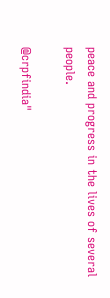peace and progress in the lives of several people.

@crpfindia"